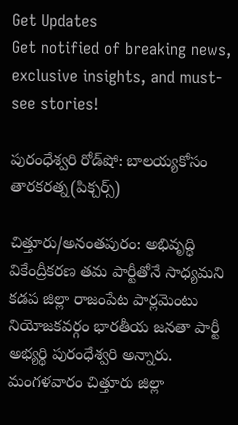Get Updates
Get notified of breaking news, exclusive insights, and must-see stories!

పురంధేశ్వరి రోడ్‌షో: బాలయ్యకోసం తారకరత్న(పిక్చర్స్)

చిత్తూరు/అనంతపురం: అభివృద్ధి వికేంద్రీకరణ తమ పార్టీతోనే సాధ్యమని కడప జిల్లా రాజంపేట పార్లమెంటు నియోజకవర్గం భారతీయ జనతా పార్టీ అభ్యర్థి పురంధేశ్వరి అన్నారు. మంగళవారం చిత్తూరు జిల్లా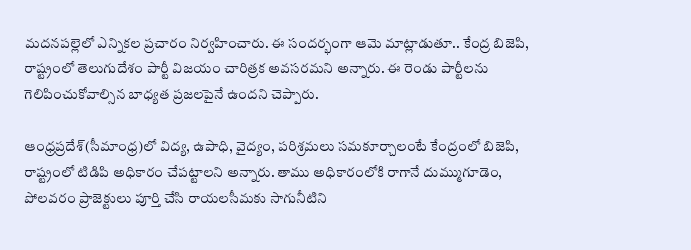మదనపల్లెలో ఎన్నికల ప్రచారం నిర్వహించారు. ఈ సందర్భంగా ఆమె మాట్లాడుతూ.. కేంద్ర బిజెపి, రాష్ట్రంలో తెలుగుదేశం పార్టీ విజయం చారిత్రక అవసరమని అన్నారు. ఈ రెండు పార్టీలను గెలిపించుకోవాల్సిన బాధ్యత ప్రజలపైనే ఉందని చెప్పారు.

ఆంధ్రప్రదేశ్‌(సీమాంధ్ర)లో విద్య, ఉపాధి, వైద్యం, పరిశ్రమలు సమకూర్చాలంటే కేంద్రంలో బిజెపి, రాష్ట్రంలో టిడిపి అధికారం చేపట్టాలని అన్నారు. తాము అధికారంలోకి రాగానే దుమ్ముగూడెం, పోలవరం ప్రాజెక్టులు పూర్తి చేసి రాయలసీమకు సాగునీటిని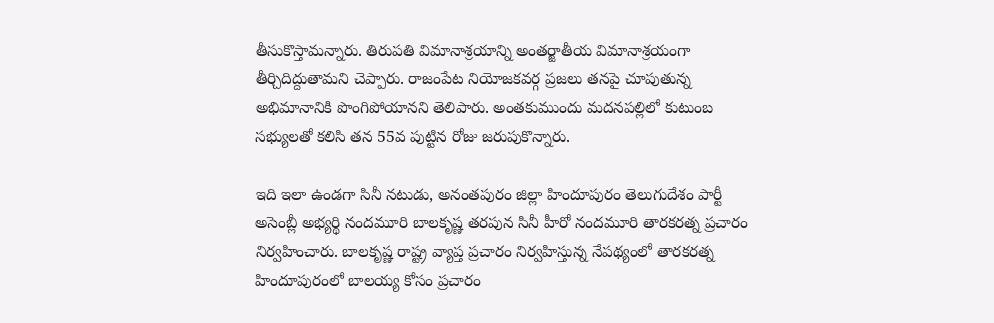తీసుకొస్తామన్నారు. తిరుపతి విమానాశ్రయాన్ని అంతర్జాతీయ విమానాశ్రయంగా తీర్చిదిద్దుతామని చెప్పారు. రాజంపేట నియోజకవర్గ ప్రజలు తనపై చూపుతున్న అభిమానానికి పొంగిపోయానని తెలిపారు. అంతకుముందు మదనపల్లిలో కుటుంబ సభ్యులతో కలిసి తన 55వ పుట్టిన రోజు జరుపుకొన్నారు.

ఇది ఇలా ఉండగా సినీ నటుడు, అనంతపురం జిల్లా హిందూపురం తెలుగుదేశం పార్టీ అసెంబ్లీ అభ్యర్థి నందమూరి బాలకృష్ణ తరపున సినీ హీరో నందమూరి తారకరత్న ప్రచారం నిర్వహించారు. బాలకృష్ణ రాష్ట్ర వ్యాప్త ప్రచారం నిర్వహిస్తున్న నేపథ్యంలో తారకరత్న హిందూపురంలో బాలయ్య కోసం ప్రచారం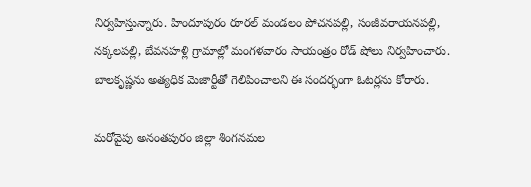నిర్వహిస్తున్నారు. హిందూపురం రూరల్ మండలం పోచనపల్లి, సంజీవరాయనపల్లి, నక్కలపల్లి, బేవనహళ్లి గ్రామాల్లో మంగళవారం సాయంత్రం రోడ్ షోలు నిర్వహించారు. బాలకృష్ణను అత్యధిక మెజార్టీతో గెలిపించాలని ఈ సందర్భంగా ఓటర్లను కోరారు.

మరోవైపు అనంతపురం జిల్లా శింగనమల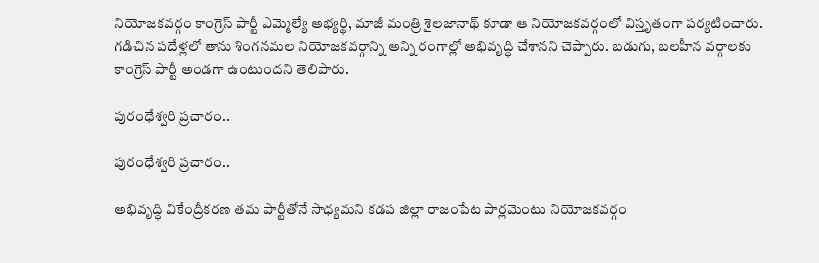నియోజకవర్గం కాంగ్రెస్ పార్టీ ఎమ్మెల్యే అభ్యర్థి, మాజీ మంత్రి శైలజానాథ్ కూడా ఆ నియోజకవర్గంలో విస్తృతంగా పర్యటించారు. గడిచిన పదేళ్లలో తాను శింగనమల నియోజకవర్గాన్ని అన్ని రంగాల్లో అభివృద్ధి చేశానని చెప్పారు. బడుగు, బలహీన వర్గాలకు కాంగ్రెస్ పార్టీ అండగా ఉంటుందని తెలిపారు.

పురంధేశ్వరి ప్రచారం..

పురంధేశ్వరి ప్రచారం..

అభివృద్ధి వికేంద్రీకరణ తమ పార్టీతోనే సాధ్యమని కడప జిల్లా రాజంపేట పార్లమెంటు నియోజకవర్గం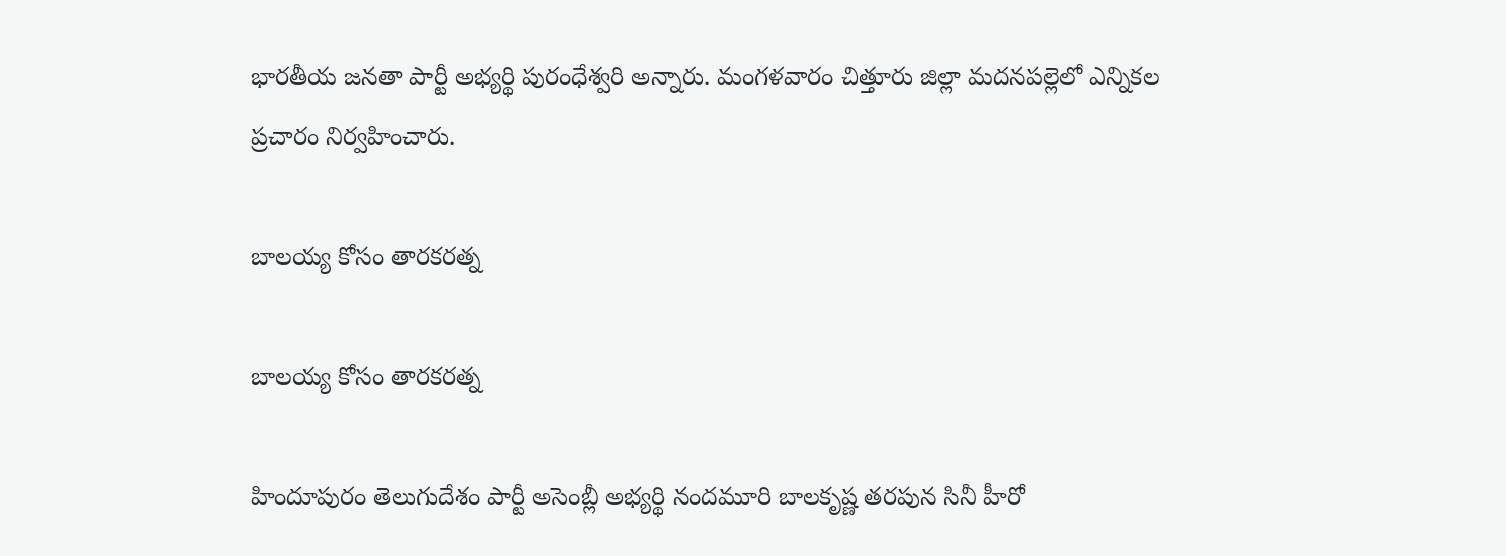భారతీయ జనతా పార్టీ అభ్యర్థి పురంధేశ్వరి అన్నారు. మంగళవారం చిత్తూరు జిల్లా మదనపల్లెలో ఎన్నికల ప్రచారం నిర్వహించారు.

బాలయ్య కోసం తారకరత్న

బాలయ్య కోసం తారకరత్న

హిందూపురం తెలుగుదేశం పార్టీ అసెంబ్లీ అభ్యర్థి నందమూరి బాలకృష్ణ తరపున సినీ హీరో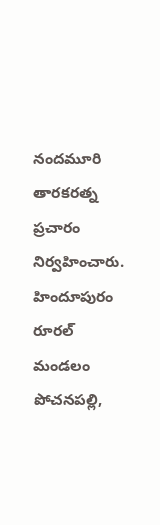నందమూరి తారకరత్న ప్రచారం నిర్వహించారు. హిందూపురం రూరల్ మండలం పోచనపల్లి,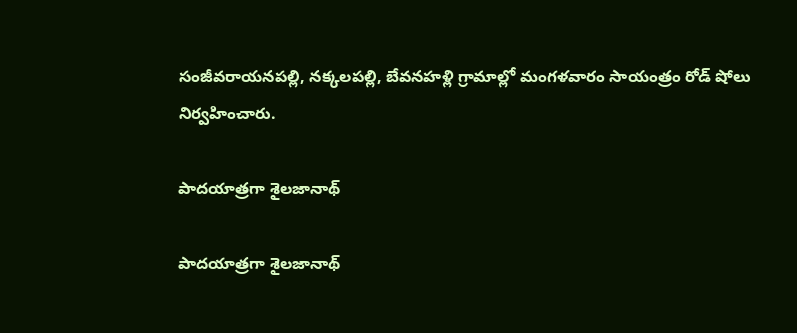సంజీవరాయనపల్లి, నక్కలపల్లి, బేవనహళ్లి గ్రామాల్లో మంగళవారం సాయంత్రం రోడ్ షోలు నిర్వహించారు.

పాదయాత్రగా శైలజానాథ్

పాదయాత్రగా శైలజానాథ్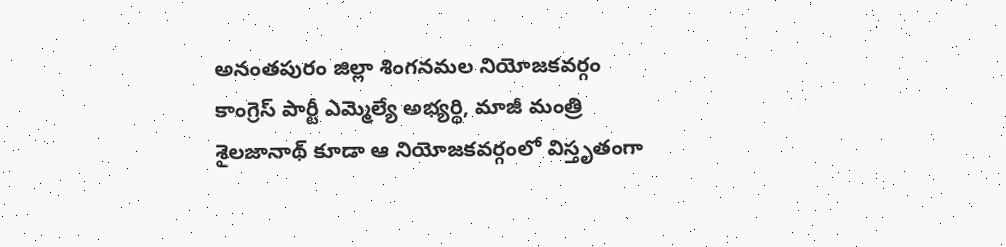అనంతపురం జిల్లా శింగనమల నియోజకవర్గం కాంగ్రెస్ పార్టీ ఎమ్మెల్యే అభ్యర్థి, మాజీ మంత్రి శైలజానాథ్ కూడా ఆ నియోజకవర్గంలో విస్తృతంగా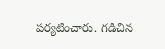పర్యటించారు. గడిచిన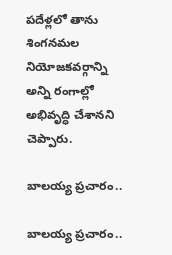పదేళ్లలో తాను శింగనమల నియోజకవర్గాన్ని అన్ని రంగాల్లో అభివృద్ధి చేశానని చెప్పారు.

బాలయ్య ప్రచారం..

బాలయ్య ప్రచారం..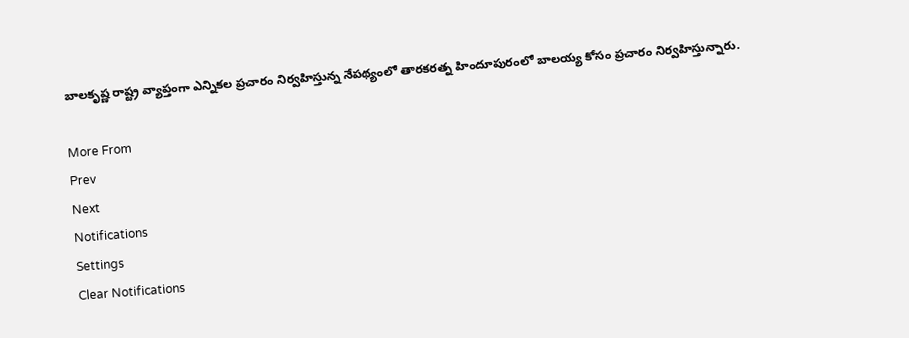బాలకృష్ణ రాష్ట్ర వ్యాప్తంగా ఎన్నికల ప్రచారం నిర్వహిస్తున్న నేపథ్యంలో తారకరత్న హిందూపురంలో బాలయ్య కోసం ప్రచారం నిర్వహిస్తున్నారు.

More From
Prev
Next
Notifications
Settings
Clear Notifications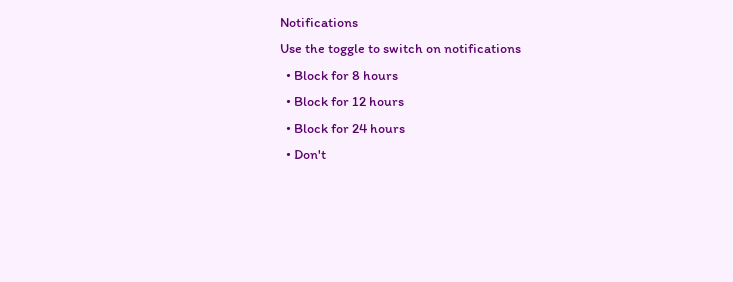Notifications
Use the toggle to switch on notifications
  • Block for 8 hours
  • Block for 12 hours
  • Block for 24 hours
  • Don't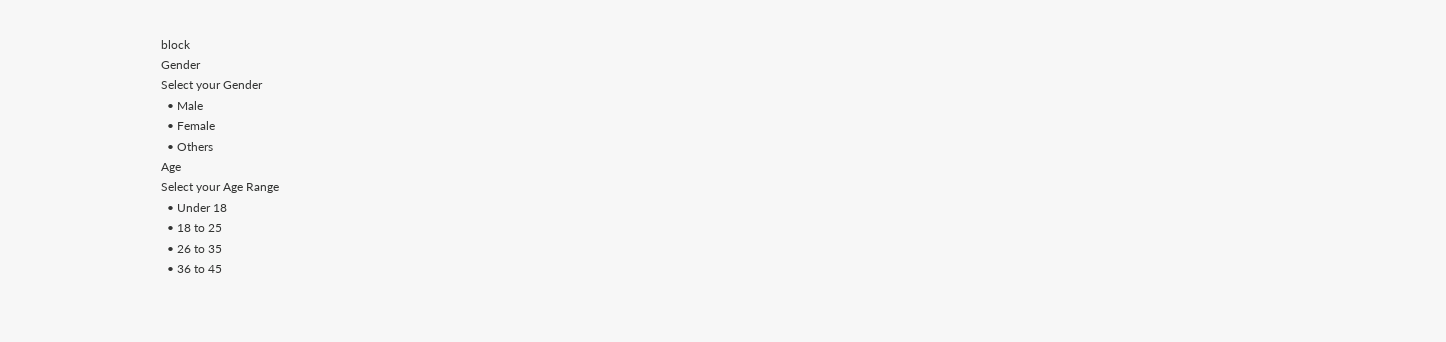block
Gender
Select your Gender
  • Male
  • Female
  • Others
Age
Select your Age Range
  • Under 18
  • 18 to 25
  • 26 to 35
  • 36 to 45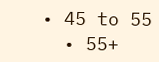• 45 to 55
  • 55+